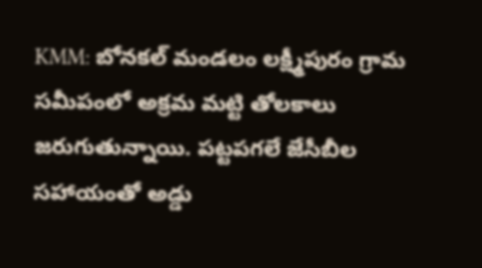KMM: బోనకల్ మండలం లక్ష్మీపురం గ్రామ సమీపంలో అక్రమ మట్టి తోలకాలు జరుగుతున్నాయి. పట్టపగలే జేసీబీల సహాయంతో అడ్డు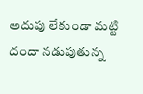అదుపు లేకుండా మట్టి దందా నడుపుతున్న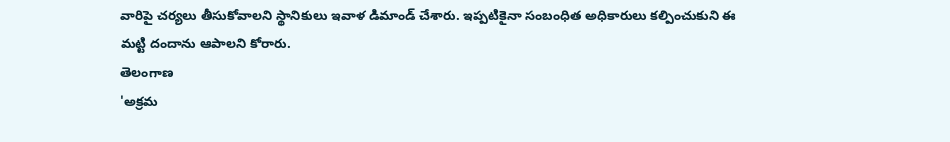వారిపై చర్యలు తీసుకోవాలని స్థానికులు ఇవాళ డిమాండ్ చేశారు. ఇప్పటికైనా సంబంధిత అధికారులు కల్పించుకుని ఈ మట్టి దందాను ఆపాలని కోరారు.
తెలంగాణ
'అక్రమ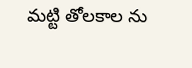మట్టి తోలకాల ను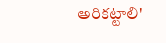అరికట్టాలి'